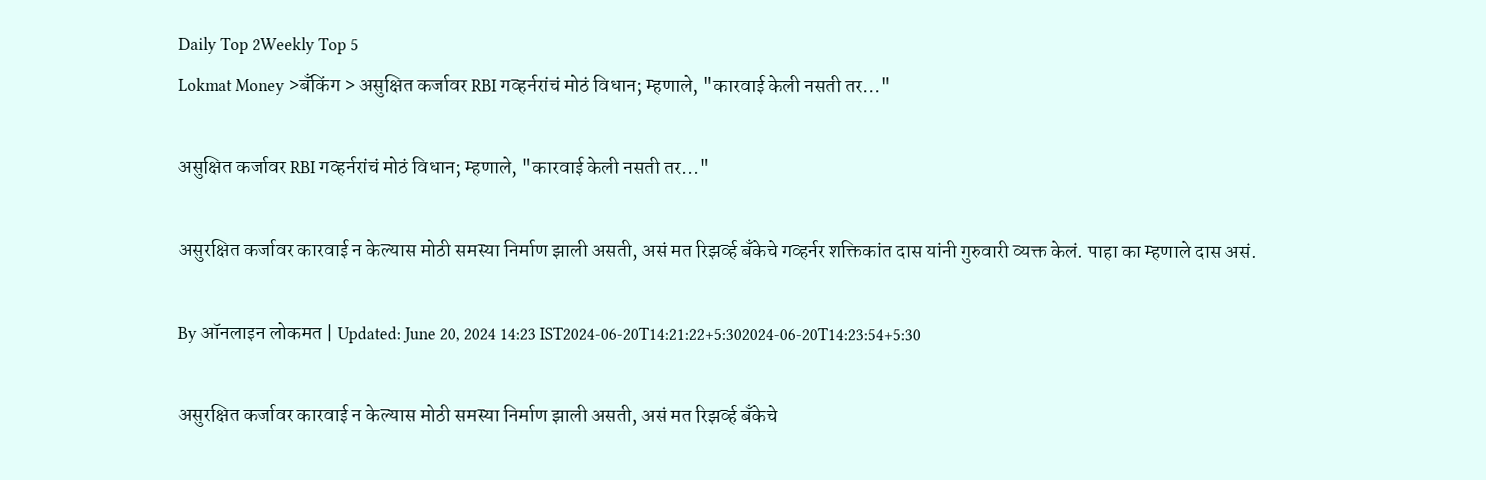Daily Top 2Weekly Top 5
Lokmat Money >बँकिंग > असुक्षित कर्जावर RBI गव्हर्नरांचं मोठं विधान; म्हणाले, "कारवाई केली नसती तर..."

असुक्षित कर्जावर RBI गव्हर्नरांचं मोठं विधान; म्हणाले, "कारवाई केली नसती तर..."

असुरक्षित कर्जावर कारवाई न केल्यास मोठी समस्या निर्माण झाली असती, असं मत रिझर्व्ह बँकेचे गव्हर्नर शक्तिकांत दास यांनी गुरुवारी व्यक्त केलं. पाहा का म्हणाले दास असं.

By ऑनलाइन लोकमत | Updated: June 20, 2024 14:23 IST2024-06-20T14:21:22+5:302024-06-20T14:23:54+5:30

असुरक्षित कर्जावर कारवाई न केल्यास मोठी समस्या निर्माण झाली असती, असं मत रिझर्व्ह बँकेचे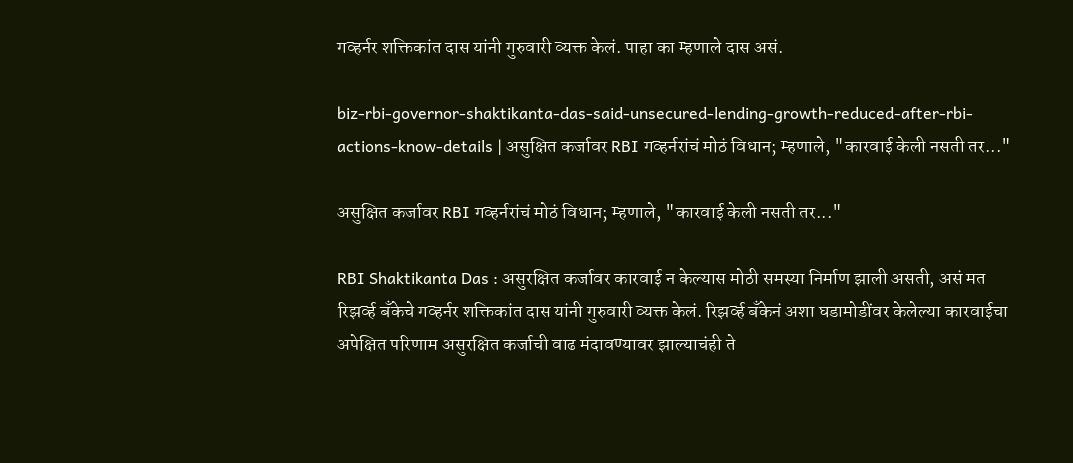गव्हर्नर शक्तिकांत दास यांनी गुरुवारी व्यक्त केलं. पाहा का म्हणाले दास असं.

biz-rbi-governor-shaktikanta-das-said-unsecured-lending-growth-reduced-after-rbi-actions-know-details | असुक्षित कर्जावर RBI गव्हर्नरांचं मोठं विधान; म्हणाले, "कारवाई केली नसती तर..."

असुक्षित कर्जावर RBI गव्हर्नरांचं मोठं विधान; म्हणाले, "कारवाई केली नसती तर..."

RBI Shaktikanta Das : असुरक्षित कर्जावर कारवाई न केल्यास मोठी समस्या निर्माण झाली असती, असं मत रिझर्व्ह बँकेचे गव्हर्नर शक्तिकांत दास यांनी गुरुवारी व्यक्त केलं. रिझर्व्ह बँकेनं अशा घडामोडींवर केलेल्या कारवाईचा अपेक्षित परिणाम असुरक्षित कर्जाची वाढ मंदावण्यावर झाल्याचंही ते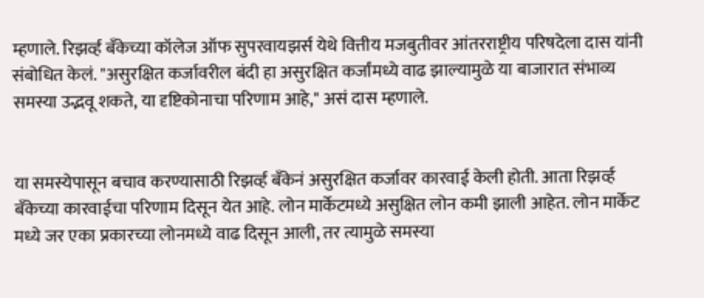म्हणाले. रिझर्व्ह बँकेच्या कॉलेज ऑफ सुपरवायझर्स येथे वित्तीय मजबुतीवर आंतरराष्ट्रीय परिषदेला दास यांनी संबोधित केलं. "असुरक्षित कर्जावरील बंदी हा असुरक्षित कर्जांमध्ये वाढ झाल्यामुळे या बाजारात संभाव्य समस्या उद्भवू शकते, या दृष्टिकोनाचा परिणाम आहे," असं दास म्हणाले.


या समस्येपासून बचाव करण्यासाठी रिझर्व्ह बँकेनं असुरक्षित कर्जावर कारवाई केली होती. आता रिझर्व्ह बँकेच्या कारवाईचा परिणाम दिसून येत आहे. लोन मार्केटमध्ये असुक्षित लोन कमी झाली आहेत. लोन मार्केट मध्ये जर एका प्रकारच्या लोनमध्ये वाढ दिसून आली, तर त्यामुळे समस्या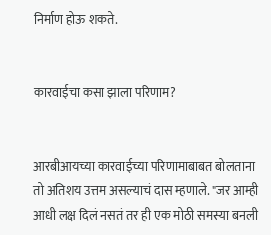निर्माण होऊ शकते.


कारवाईचा कसा झाला परिणाम?


आरबीआयच्या कारवाईच्या परिणामाबाबत बोलताना तो अतिशय उत्तम असल्याचं दास म्हणाले. "जर आम्ही आधी लक्ष दिलं नसतं तर ही एक मोठी समस्या बनली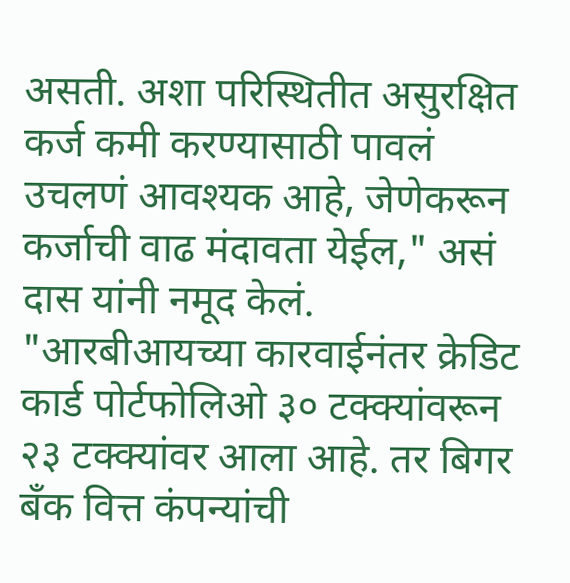असती. अशा परिस्थितीत असुरक्षित कर्ज कमी करण्यासाठी पावलं उचलणं आवश्यक आहे, जेणेकरून कर्जाची वाढ मंदावता येईल," असं दास यांनी नमूद केलं. "आरबीआयच्या कारवाईनंतर क्रेडिट कार्ड पोर्टफोलिओ ३० टक्क्यांवरून २३ टक्क्यांवर आला आहे. तर बिगर बँक वित्त कंपन्यांची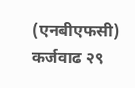(एनबीएफसी) कर्जवाढ २९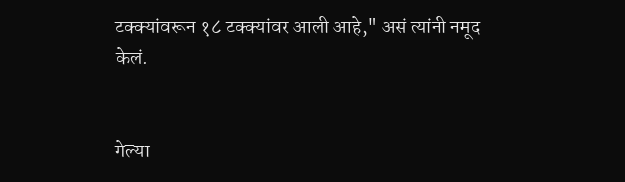टक्क्यांवरून १८ टक्क्यांवर आली आहे," असं त्यांनी नमूद केलं.


गेल्या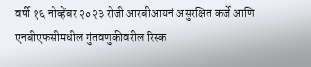वर्षी १६ नोव्हेंबर २०२३ रोजी आरबीआयनं असुरक्षित कर्जे आणि एनबीएफसीमधील गुंतवणुकीवरील रिस्क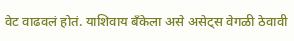वेट वाढवलं होतं. याशिवाय बँकेला असे असेट्स वेगळी ठेवावी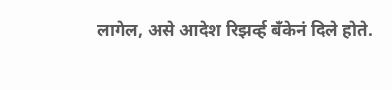लागेल, असे आदेश रिझर्व्ह बँकेनं दिले होते.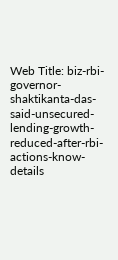Web Title: biz-rbi-governor-shaktikanta-das-said-unsecured-lending-growth-reduced-after-rbi-actions-know-details